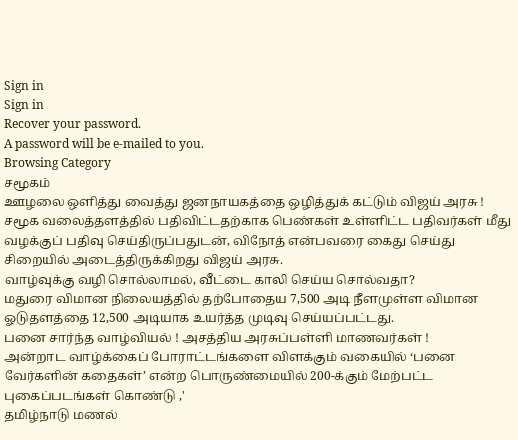Sign in
Sign in
Recover your password.
A password will be e-mailed to you.
Browsing Category
சமூகம்
ஊழலை ஒளித்து வைத்து ஜனநாயகத்தை ஒழித்துக் கட்டும் விஜய் அரசு !
சமூக வலைத்தளத்தில் பதிவிட்டதற்காக பெண்கள் உள்ளிட்ட பதிவர்கள் மீது வழக்குப் பதிவு செய்திருப்பதுடன், விநோத் என்பவரை கைது செய்து சிறையில் அடைத்திருக்கிறது விஜய் அரசு.
வாழ்வுக்கு வழி சொல்லாமல், வீட்டை காலி செய்ய சொல்வதா?
மதுரை விமான நிலையத்தில் தற்போதைய 7,500 அடி நீளமுள்ள விமான ஓடுதளத்தை 12,500 அடியாக உயர்த்த முடிவு செய்யப்பட்டது.
பனை சார்ந்த வாழ்வியல் ! அசத்திய அரசுப்பள்ளி மாணவர்கள் !
அன்றாட வாழ்க்கைப் போராட்டங்களை விளக்கும் வகையில் ‘பனை வேர்களின் கதைகள்’ என்ற பொருண்மையில் 200-க்கும் மேற்பட்ட புகைப்படங்கள் கொண்டு ,'
தமிழ்நாடு மணல்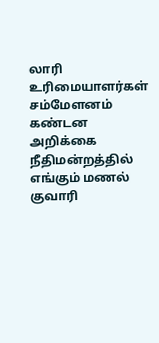லாரி உரிமையாளர்கள் சம்மேளனம் கண்டன அறிக்கை
நீதிமன்றத்தில் எங்கும் மணல் குவாரி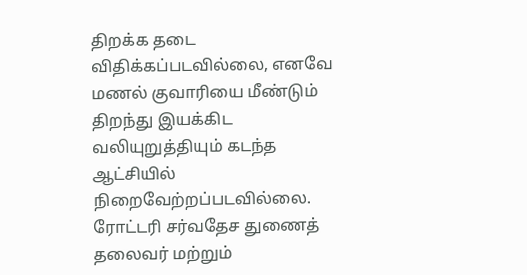திறக்க தடை விதிக்கப்படவில்லை, எனவே மணல் குவாரியை மீண்டும் திறந்து இயக்கிட வலியுறுத்தியும் கடந்த ஆட்சியில் நிறைவேற்றப்படவில்லை.
ரோட்டரி சர்வதேச துணைத் தலைவர் மற்றும்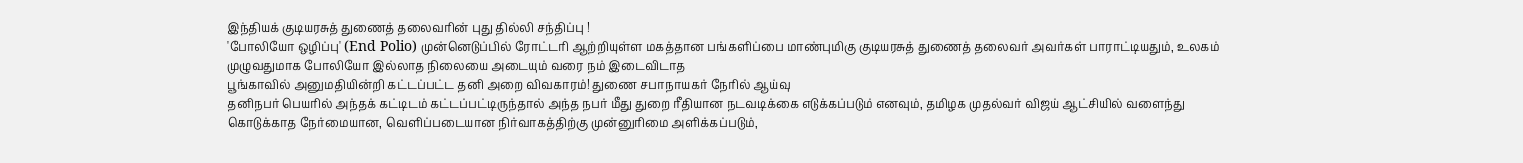இந்தியக் குடியரசுத் துணைத் தலைவரின் புது தில்லி சந்திப்பு !
'போலியோ ஒழிப்பு' (End Polio) முன்னெடுப்பில் ரோட்டரி ஆற்றியுள்ள மகத்தான பங்களிப்பை மாண்புமிகு குடியரசுத் துணைத் தலைவர் அவர்கள் பாராட்டியதும், உலகம் முழுவதுமாக போலியோ இல்லாத நிலையை அடையும் வரை நம் இடைவிடாத
பூங்காவில் அனுமதியின்றி கட்டப்பட்ட தனி அறை விவகாரம்! துணை சபாநாயகர் நேரில் ஆய்வு
தனிநபர் பெயரில் அந்தக் கட்டிடம் கட்டப்பட்டிருந்தால் அந்த நபர் மீது துறை ரீதியான நடவடிக்கை எடுக்கப்படும் எனவும், தமிழக முதல்வர் விஜய் ஆட்சியில் வளைந்து கொடுக்காத நேர்மையான, வெளிப்படையான நிர்வாகத்திற்கு முன்னுரிமை அளிக்கப்படும்,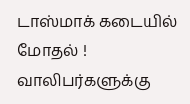டாஸ்மாக் கடையில் மோதல் ! வாலிபர்களுக்கு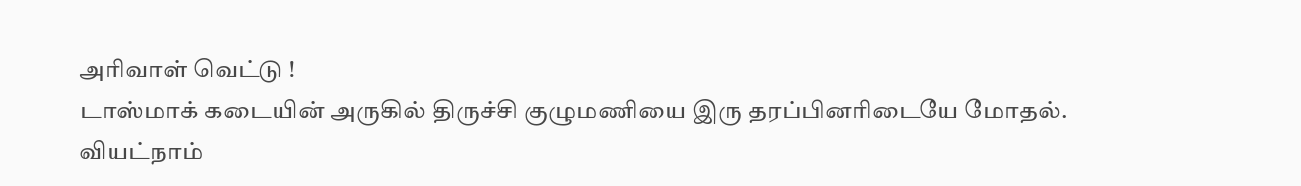அரிவாள் வெட்டு !
டாஸ்மாக் கடையின் அருகில் திருச்சி குழுமணியை இரு தரப்பினாிடையே மோதல்.
வியட்நாம்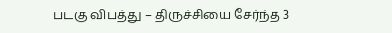படகு விபத்து – திருச்சியை சேர்ந்த 3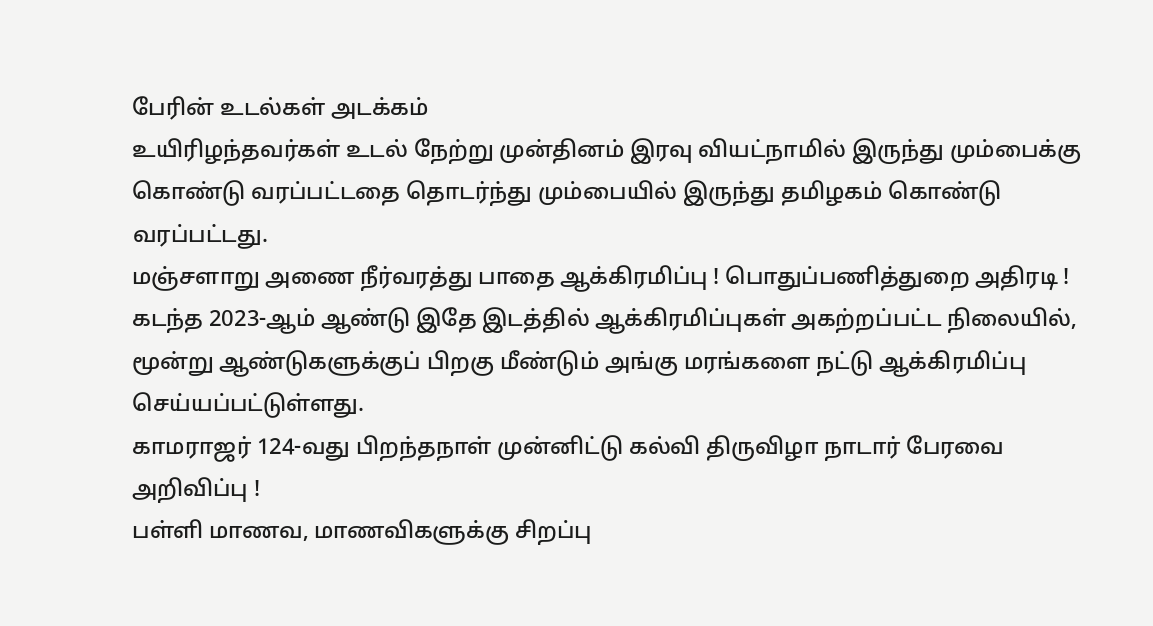பேரின் உடல்கள் அடக்கம்
உயிரிழந்தவர்கள் உடல் நேற்று முன்தினம் இரவு வியட்நாமில் இருந்து மும்பைக்கு கொண்டு வரப்பட்டதை தொடர்ந்து மும்பையில் இருந்து தமிழகம் கொண்டு வரப்பட்டது.
மஞ்சளாறு அணை நீர்வரத்து பாதை ஆக்கிரமிப்பு ! பொதுப்பணித்துறை அதிரடி !
கடந்த 2023-ஆம் ஆண்டு இதே இடத்தில் ஆக்கிரமிப்புகள் அகற்றப்பட்ட நிலையில், மூன்று ஆண்டுகளுக்குப் பிறகு மீண்டும் அங்கு மரங்களை நட்டு ஆக்கிரமிப்பு செய்யப்பட்டுள்ளது.
காமராஜர் 124-வது பிறந்தநாள் முன்னிட்டு கல்வி திருவிழா நாடார் பேரவை அறிவிப்பு !
பள்ளி மாணவ, மாணவிகளுக்கு சிறப்பு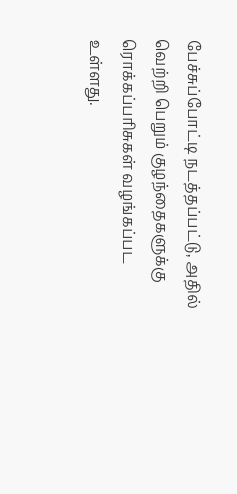பேச்சுப்போட்டி நடத்தப்பட்டு, அதில் வெற்றி பெறும் குழந்தைகளுக்கு ரொக்கப்பரிசுகள் வழங்கப்பட உள்ளது.